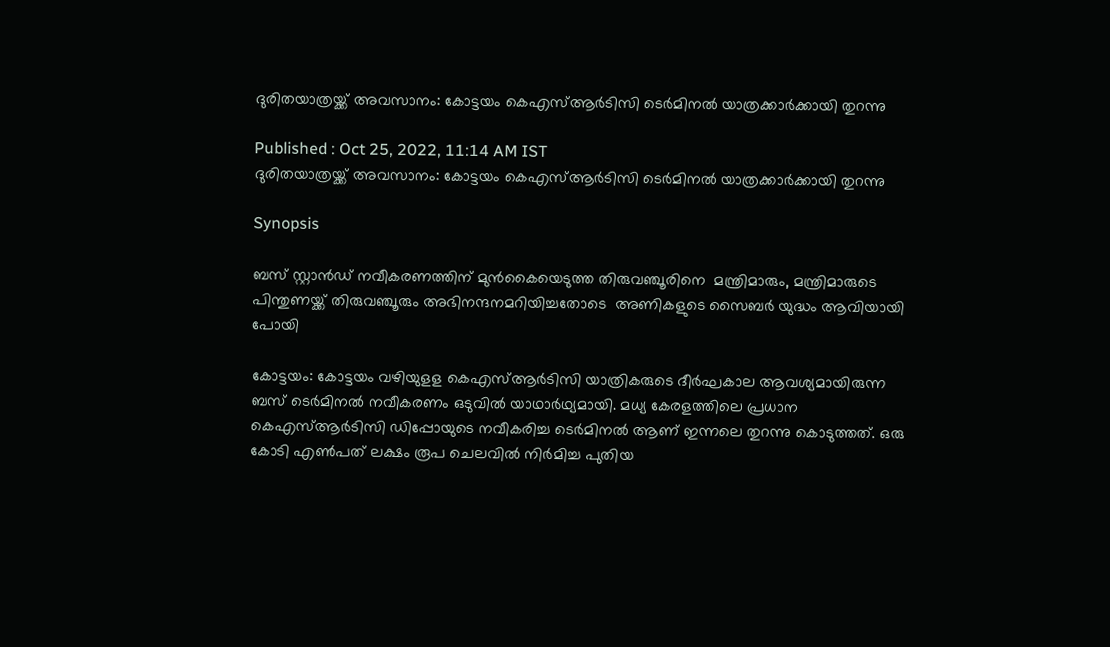ദുരിതയാത്രയ്ക്ക് അവസാനം: കോട്ടയം കെഎസ്ആർടിസി ടെർമിനൽ യാത്രക്കാർക്കായി തുറന്നു

Published : Oct 25, 2022, 11:14 AM IST
ദുരിതയാത്രയ്ക്ക് അവസാനം: കോട്ടയം കെഎസ്ആർടിസി ടെർമിനൽ യാത്രക്കാർക്കായി തുറന്നു

Synopsis

ബസ് സ്റ്റാന്‍ഡ് നവീകരണത്തിന് മുന്‍കൈയെടുത്ത തിരുവഞ്ചൂരിനെ  മന്ത്രിമാരും, മന്ത്രിമാരുടെ പിന്തുണയ്ക്ക് തിരുവഞ്ചൂരും അഭിനന്ദനമറിയിച്ചതോടെ  അണികളുടെ സൈബർ യുദ്ധം ആവിയായി പോയി

കോട്ടയം: കോട്ടയം വഴിയുളള കെഎസ്ആര്‍ടിസി യാത്രികരുടെ ദീര്‍ഘകാല ആവശ്യമായിരുന്ന ബസ് ടെര്‍മിനല്‍ നവീകരണം ഒടുവില്‍ യാഥാര്‍ഥ്യമായി. മധ്യ കേരളത്തിലെ പ്രധാന കെഎസ്ആര്‍ടിസി ഡിപ്പോയുടെ നവീകരിച്ച ടെര്‍മിനല്‍ ആണ് ഇന്നലെ തുറന്നു കൊടുത്തത്. ഒരു കോടി എണ്‍പത് ലക്ഷം രൂപ ചെലവില്‍ നിര്‍മിച്ച പുതിയ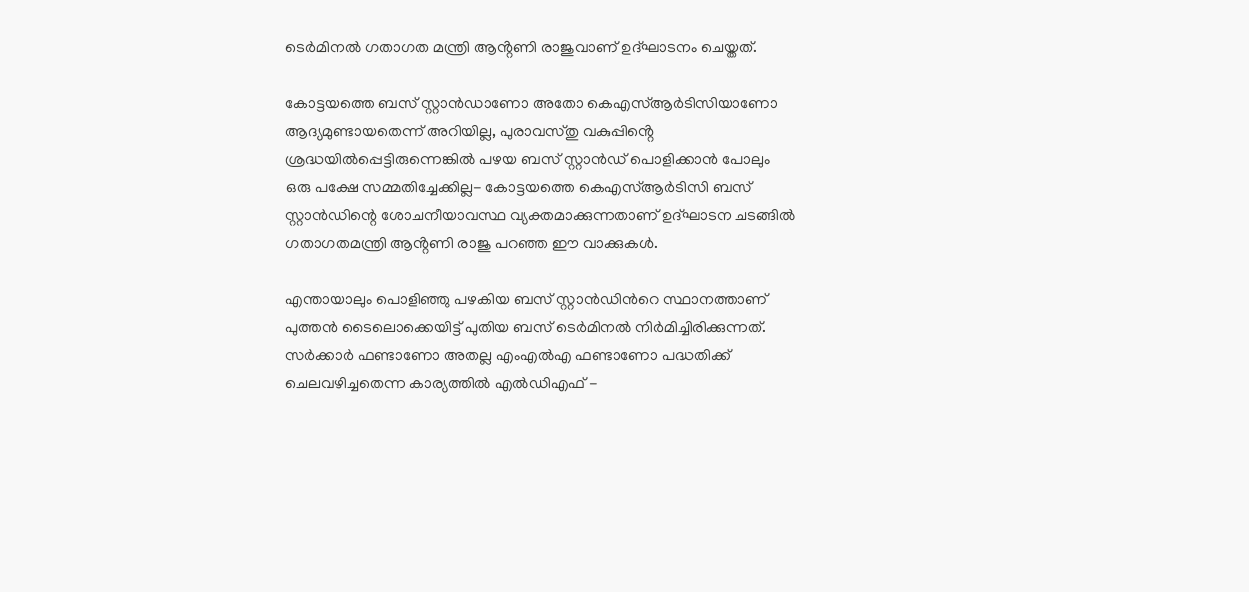ടെര്‍മിനല്‍ ഗതാഗത മന്ത്രി ആൻ്റണി രാജുവാണ് ഉദ്ഘാടനം ചെയ്തത്.

കോട്ടയത്തെ ബസ് സ്റ്റാൻഡാണോ അതോ കെഎസ്ആർടിസിയാണോ ആദ്യമുണ്ടായതെന്ന് അറിയില്ല, പുരാവസ്തു വകുപ്പിൻ്റെ ശ്രദ്ധയിൽപ്പെട്ടിരുന്നെങ്കിൽ പഴയ ബസ് സ്റ്റാൻഡ് പൊളിക്കാൻ പോലും ഒരു പക്ഷേ സമ്മതിച്ചേക്കില്ല- കോട്ടയത്തെ കെഎസ്ആർടിസി ബസ് സ്റ്റാൻഡിന്റെ ശോചനീയാവസ്ഥ വ്യക്തമാക്കുന്നതാണ് ഉദ്ഘാടന ചടങ്ങിൽ ഗതാഗതമന്ത്രി ആൻ്റണി രാജു പറഞ്ഞ ഈ വാക്കുകൾ.

എന്തായാലും പൊളിഞ്ഞു പഴകിയ ബസ് സ്റ്റാന്‍ഡിന്‍റെ സ്ഥാനത്താണ് പുത്തന്‍ ടൈലൊക്കെയിട്ട് പുതിയ ബസ് ടെര്‍മിനല്‍ നിര്‍മിച്ചിരിക്കുന്നത്. സര്‍ക്കാര്‍ ഫണ്ടാണോ അതല്ല എംഎല്‍എ ഫണ്ടാണോ പദ്ധതിക്ക് ചെലവഴിച്ചതെന്ന കാര്യത്തില്‍ എല്‍ഡിഎഫ് -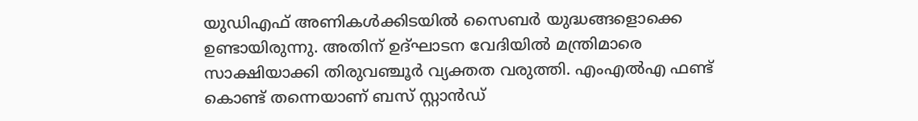യുഡിഎഫ് അണികള്‍ക്കിടയില്‍ സൈബര്‍ യുദ്ധങ്ങളൊക്കെ ഉണ്ടായിരുന്നു. അതിന് ഉദ്ഘാടന വേദിയില്‍ മന്ത്രിമാരെ സാക്ഷിയാക്കി തിരുവഞ്ചൂര്‍ വ്യക്തത വരുത്തി. എംഎല്‍എ ഫണ്ട് കൊണ്ട് തന്നെയാണ് ബസ് സ്റ്റാൻഡ്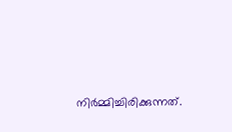നിർമ്മിച്ചിരിക്കുന്നത്.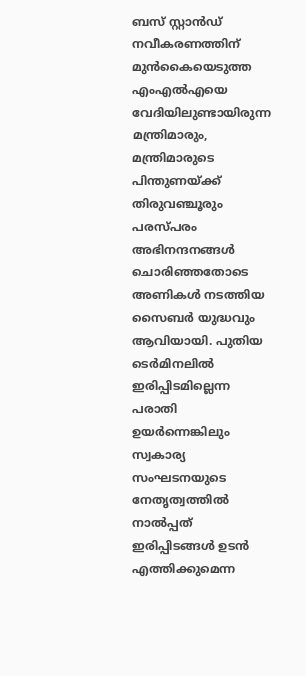ബസ് സ്റ്റാന്‍ഡ് നവീകരണത്തിന് മുന്‍കൈയെടുത്ത എംഎല്‍എയെ വേദിയിലുണ്ടായിരുന്ന മന്ത്രിമാരും, മന്ത്രിമാരുടെ പിന്തുണയ്ക്ക് തിരുവഞ്ചൂരും പരസ്പരം അഭിനന്ദനങ്ങള്‍ ചൊരിഞ്ഞതോടെ അണികള്‍ നടത്തിയ സൈബര്‍ യുദ്ധവും ആവിയായി. പുതിയ ടെര്‍മിനലില്‍ ഇരിപ്പിടമില്ലെന്ന പരാതി ഉയര്‍ന്നെങ്കിലും സ്വകാര്യ സംഘടനയുടെ നേതൃത്വത്തില്‍ നാല്‍പ്പത് ഇരിപ്പിടങ്ങള്‍ ഉടന്‍ എത്തിക്കുമെന്ന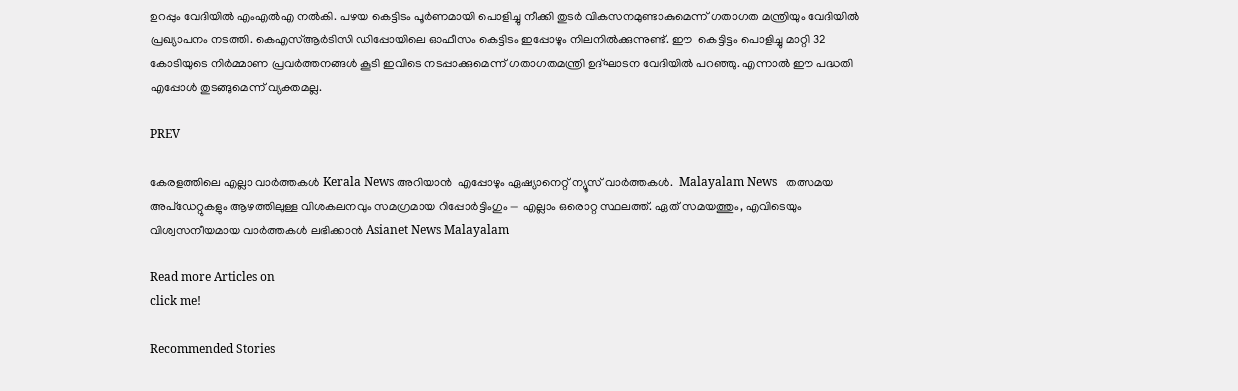ഉറപ്പും വേദിയില്‍ എംഎല്‍എ നല്‍കി. പഴയ കെട്ടിടം പൂര്‍ണമായി പൊളിച്ചു നീക്കി തുടര്‍ വികസനമുണ്ടാകുമെന്ന് ഗതാഗത മന്ത്രിയും വേദിയില്‍ പ്രഖ്യാപനം നടത്തി. കെഎസ്ആർടിസി ഡിപ്പോയിലെ ഓഫീസം കെട്ടിടം ഇപ്പോഴും നിലനിൽക്കുന്നുണ്ട്. ഈ  കെട്ടിട്ടം പൊളിച്ചു മാറ്റി 32 കോടിയുടെ നിർമ്മാണ പ്രവർത്തനങ്ങൾ കൂടി ഇവിടെ നടപ്പാക്കുമെന്ന് ഗതാഗതമന്ത്രി ഉദ്ഘാടന വേദിയിൽ പറഞ്ഞു. എന്നാൽ ഈ പദ്ധതി എപ്പോൾ തുടങ്ങുമെന്ന് വ്യക്തമല്ല.

PREV

കേരളത്തിലെ എല്ലാ വാർത്തകൾ Kerala News അറിയാൻ  എപ്പോഴും ഏഷ്യാനെറ്റ് ന്യൂസ് വാർത്തകൾ.  Malayalam News   തത്സമയ അപ്‌ഡേറ്റുകളും ആഴത്തിലുള്ള വിശകലനവും സമഗ്രമായ റിപ്പോർട്ടിംഗും — എല്ലാം ഒരൊറ്റ സ്ഥലത്ത്. ഏത് സമയത്തും, എവിടെയും വിശ്വസനീയമായ വാർത്തകൾ ലഭിക്കാൻ Asianet News Malayalam

Read more Articles on
click me!

Recommended Stories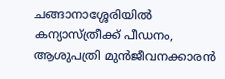ചങ്ങാനാശ്ശേരിയിൽ കന്യാസ്ത്രീക്ക് പീഡനം, ആശുപത്രി മുൻജീവനക്കാരൻ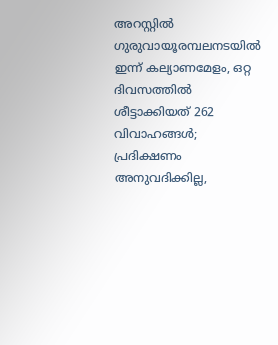അറസ്റ്റിൽ
ഗുരുവായൂരമ്പലനടയിൽ ഇന്ന് കല്യാണമേളം, ഒറ്റ ദിവസത്തിൽ ശീട്ടാക്കിയത് 262 വിവാഹങ്ങൾ; പ്രദിക്ഷണം അനുവദിക്കില്ല,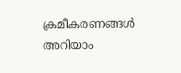ക്രമീകരണങ്ങൾ അറിയാം